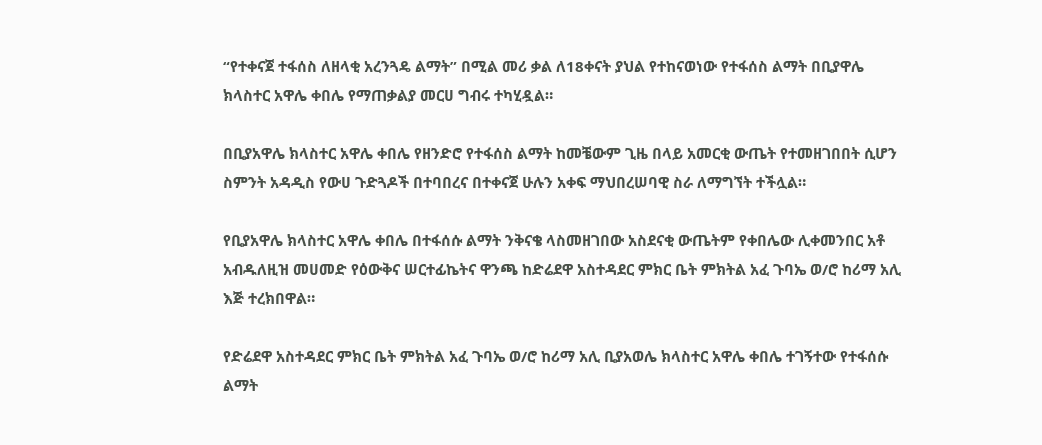“የተቀናጀ ተፋሰስ ለዘላቂ አረንጓዴ ልማት” በሚል መሪ ቃል ለ18ቀናት ያህል የተከናወነው የተፋሰስ ልማት በቢያዋሌ ክላስተር አዋሌ ቀበሌ የማጠቃልያ መርሀ ግብሩ ተካሂዷል።

በቢያአዋሌ ክላስተር አዋሌ ቀበሌ የዘንድሮ የተፋሰስ ልማት ከመቼውም ጊዜ በላይ አመርቂ ውጤት የተመዘገበበት ሲሆን ስምንት አዳዲስ የውሀ ጉድጓዶች በተባበረና በተቀናጀ ሁሉን አቀፍ ማህበረሠባዊ ስራ ለማግኘት ተችሏል።

የቢያአዋሌ ክላስተር አዋሌ ቀበሌ በተፋሰሱ ልማት ንቅናቄ ላስመዘገበው አስደናቂ ውጤትም የቀበሌው ሊቀመንበር አቶ አብዱለዚዝ መሀመድ የዕውቅና ሠርተፊኬትና ዋንጫ ከድሬደዋ አስተዳደር ምክር ቤት ምክትል አፈ ጉባኤ ወ/ሮ ከሪማ አሊ እጅ ተረክበዋል።

የድሬደዋ አስተዳደር ምክር ቤት ምክትል አፈ ጉባኤ ወ/ሮ ከሪማ አሊ ቢያአወሌ ክላስተር አዋሌ ቀበሌ ተገኝተው የተፋሰሱ ልማት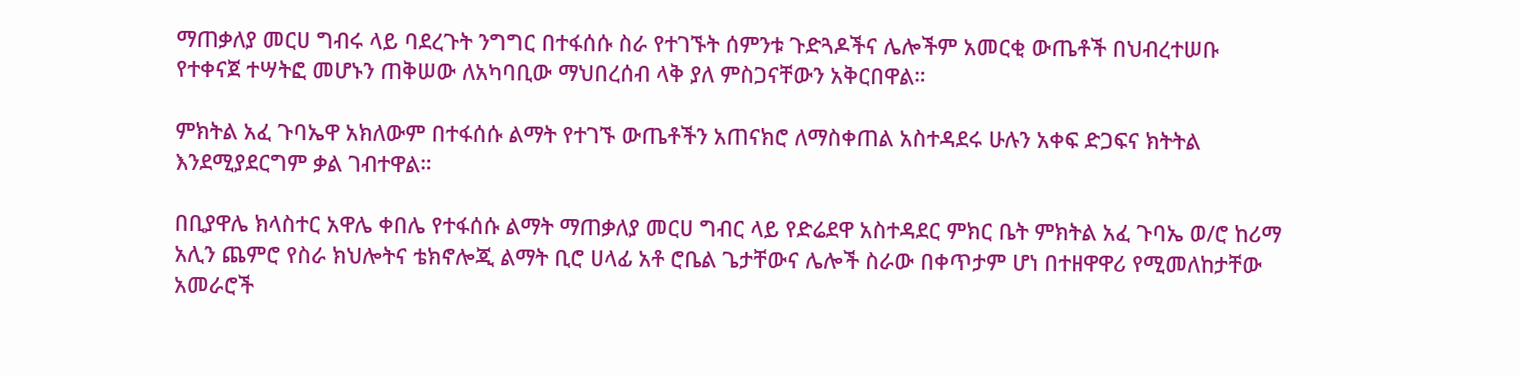ማጠቃለያ መርሀ ግብሩ ላይ ባደረጉት ንግግር በተፋሰሱ ስራ የተገኙት ሰምንቱ ጉድጓዶችና ሌሎችም አመርቂ ውጤቶች በህብረተሠቡ የተቀናጀ ተሣትፎ መሆኑን ጠቅሠው ለአካባቢው ማህበረሰብ ላቅ ያለ ምስጋናቸውን አቅርበዋል።

ምክትል አፈ ጉባኤዋ አክለውም በተፋሰሱ ልማት የተገኙ ውጤቶችን አጠናክሮ ለማስቀጠል አስተዳደሩ ሁሉን አቀፍ ድጋፍና ክትትል እንደሚያደርግም ቃል ገብተዋል።

በቢያዋሌ ክላስተር አዋሌ ቀበሌ የተፋሰሱ ልማት ማጠቃለያ መርሀ ግብር ላይ የድሬደዋ አስተዳደር ምክር ቤት ምክትል አፈ ጉባኤ ወ/ሮ ከሪማ አሊን ጨምሮ የስራ ክህሎትና ቴክኖሎጂ ልማት ቢሮ ሀላፊ አቶ ሮቤል ጌታቸውና ሌሎች ስራው በቀጥታም ሆነ በተዘዋዋሪ የሚመለከታቸው አመራሮች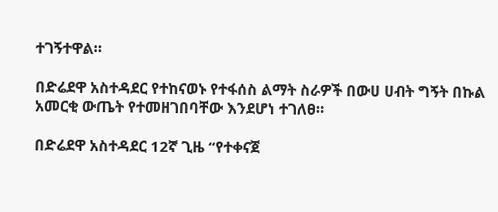ተገኝተዋል።

በድሬደዋ አስተዳደር የተከናወኑ የተፋሰስ ልማት ስራዎች በውሀ ሀብት ግኝት በኩል አመርቂ ውጤት የተመዘገበባቸው እንደሆነ ተገለፀ።

በድሬደዋ አስተዳደር 12ኛ ጊዜ “የተቀናጀ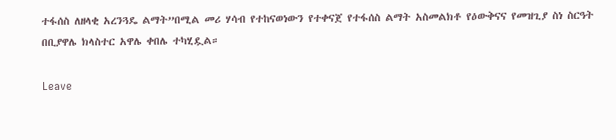ተፋሰስ ለዘላቂ አረንጓዴ ልማት”በሚል መሪ ሃሳብ የተከናወነውን የተቀናጀ የተፋሰስ ልማት አስመልክቶ የዕውቅናና የመዝጊያ ስነ ስርዓት በቢያዋሌ ክላስተር አዋሌ ቀበሌ ተካሂዷል።

Leave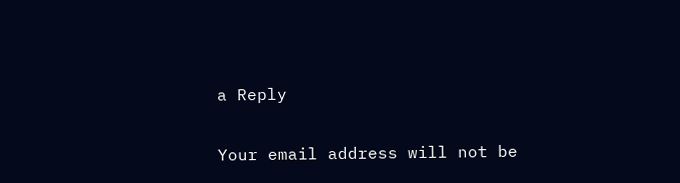a Reply

Your email address will not be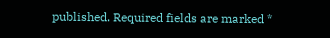published. Required fields are marked *